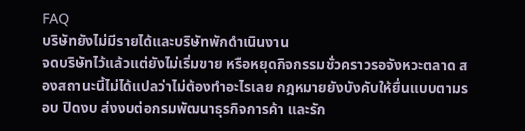FAQ
บริษัทยังไม่มีรายได้และบริษัทพักดำเนินงาน
จดบริษัทไว้แล้วแต่ยังไม่เริ่มขาย หรือหยุดกิจกรรมชั่วคราวรอจังหวะตลาด สองสถานะนี้ไม่ได้แปลว่าไม่ต้องทำอะไรเลย กฎหมายยังบังคับให้ยื่นแบบตามรอบ ปิดงบ ส่งงบต่อกรมพัฒนาธุรกิจการค้า และรัก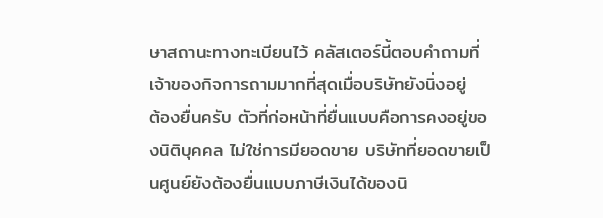ษาสถานะทางทะเบียนไว้ คลัสเตอร์นี้ตอบคำถามที่เจ้าของกิจการถามมากที่สุดเมื่อบริษัทยังนิ่งอยู่
ต้องยื่นครับ ตัวที่ก่อหน้าที่ยื่นแบบคือการคงอยู่ของนิติบุคคล ไม่ใช่การมียอดขาย บริษัทที่ยอดขายเป็นศูนย์ยังต้องยื่นแบบภาษีเงินได้ของนิ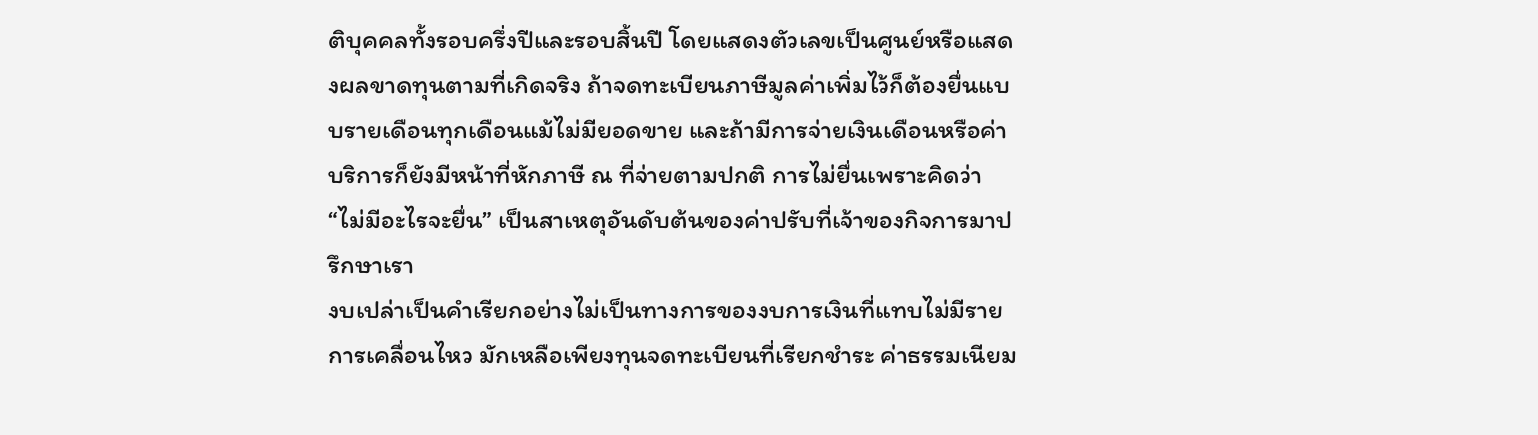ติบุคคลทั้งรอบครึ่งปีและรอบสิ้นปี โดยแสดงตัวเลขเป็นศูนย์หรือแสดงผลขาดทุนตามที่เกิดจริง ถ้าจดทะเบียนภาษีมูลค่าเพิ่มไว้ก็ต้องยื่นแบบรายเดือนทุกเดือนแม้ไม่มียอดขาย และถ้ามีการจ่ายเงินเดือนหรือค่าบริการก็ยังมีหน้าที่หักภาษี ณ ที่จ่ายตามปกติ การไม่ยื่นเพราะคิดว่า “ไม่มีอะไรจะยื่น” เป็นสาเหตุอันดับต้นของค่าปรับที่เจ้าของกิจการมาปรึกษาเรา
งบเปล่าเป็นคำเรียกอย่างไม่เป็นทางการของงบการเงินที่แทบไม่มีรายการเคลื่อนไหว มักเหลือเพียงทุนจดทะเบียนที่เรียกชำระ ค่าธรรมเนียม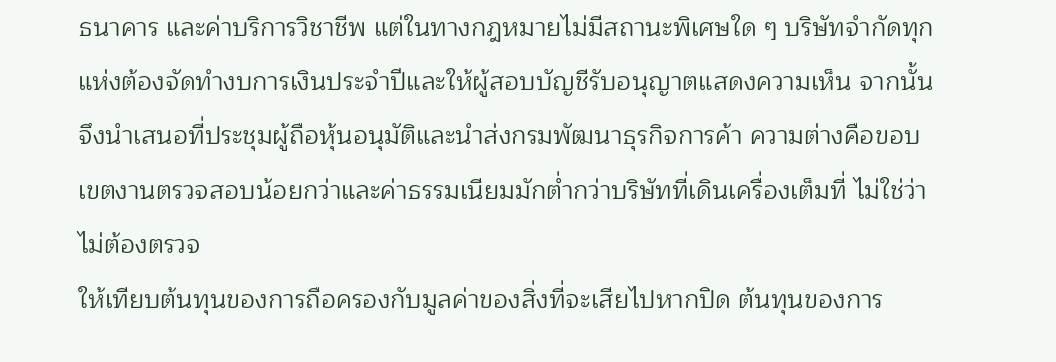ธนาคาร และค่าบริการวิชาชีพ แต่ในทางกฎหมายไม่มีสถานะพิเศษใด ๆ บริษัทจำกัดทุกแห่งต้องจัดทำงบการเงินประจำปีและให้ผู้สอบบัญชีรับอนุญาตแสดงความเห็น จากนั้นจึงนำเสนอที่ประชุมผู้ถือหุ้นอนุมัติและนำส่งกรมพัฒนาธุรกิจการค้า ความต่างคือขอบเขตงานตรวจสอบน้อยกว่าและค่าธรรมเนียมมักต่ำกว่าบริษัทที่เดินเครื่องเต็มที่ ไม่ใช่ว่าไม่ต้องตรวจ
ให้เทียบต้นทุนของการถือครองกับมูลค่าของสิ่งที่จะเสียไปหากปิด ต้นทุนของการ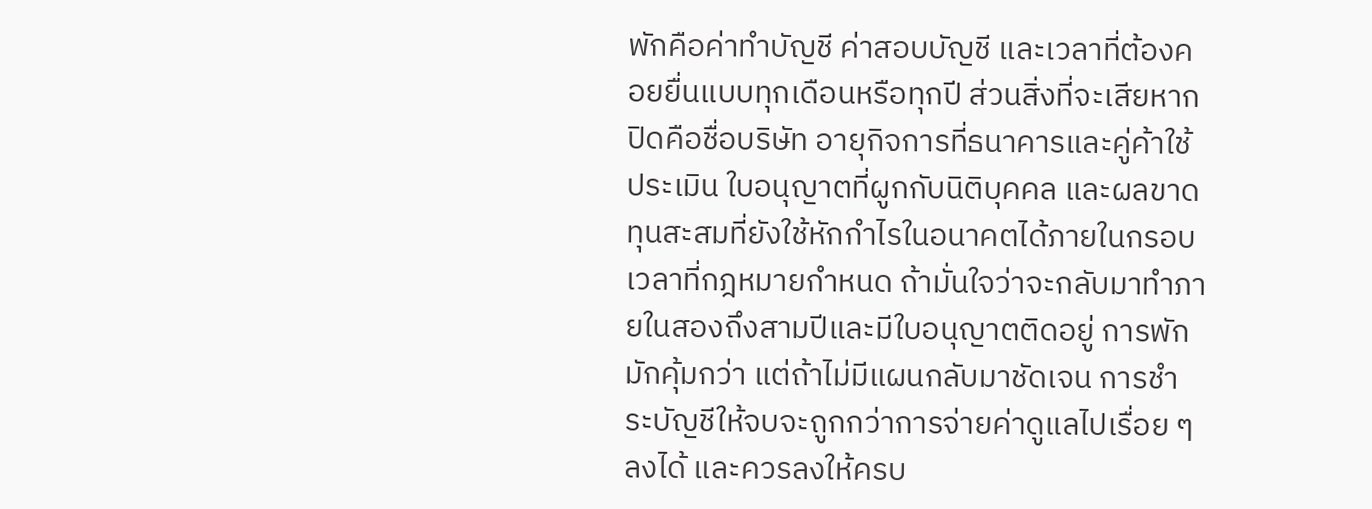พักคือค่าทำบัญชี ค่าสอบบัญชี และเวลาที่ต้องคอยยื่นแบบทุกเดือนหรือทุกปี ส่วนสิ่งที่จะเสียหากปิดคือชื่อบริษัท อายุกิจการที่ธนาคารและคู่ค้าใช้ประเมิน ใบอนุญาตที่ผูกกับนิติบุคคล และผลขาดทุนสะสมที่ยังใช้หักกำไรในอนาคตได้ภายในกรอบเวลาที่กฎหมายกำหนด ถ้ามั่นใจว่าจะกลับมาทำภายในสองถึงสามปีและมีใบอนุญาตติดอยู่ การพักมักคุ้มกว่า แต่ถ้าไม่มีแผนกลับมาชัดเจน การชำระบัญชีให้จบจะถูกกว่าการจ่ายค่าดูแลไปเรื่อย ๆ
ลงได้ และควรลงให้ครบ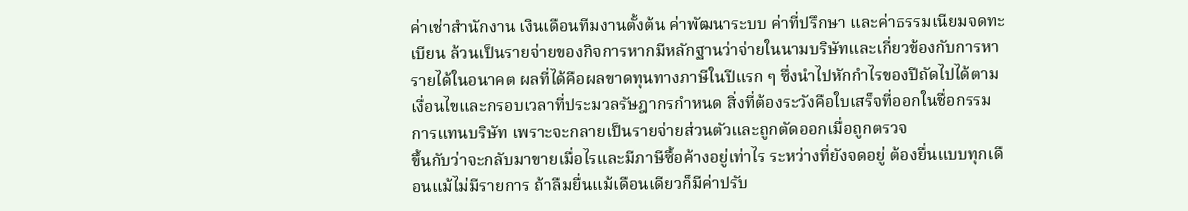ค่าเช่าสำนักงาน เงินเดือนทีมงานตั้งต้น ค่าพัฒนาระบบ ค่าที่ปรึกษา และค่าธรรมเนียมจดทะเบียน ล้วนเป็นรายจ่ายของกิจการหากมีหลักฐานว่าจ่ายในนามบริษัทและเกี่ยวข้องกับการหารายได้ในอนาคต ผลที่ได้คือผลขาดทุนทางภาษีในปีแรก ๆ ซึ่งนำไปหักกำไรของปีถัดไปได้ตามเงื่อนไขและกรอบเวลาที่ประมวลรัษฎากรกำหนด สิ่งที่ต้องระวังคือใบเสร็จที่ออกในชื่อกรรมการแทนบริษัท เพราะจะกลายเป็นรายจ่ายส่วนตัวและถูกตัดออกเมื่อถูกตรวจ
ขึ้นกับว่าจะกลับมาขายเมื่อไรและมีภาษีซื้อค้างอยู่เท่าไร ระหว่างที่ยังจดอยู่ ต้องยื่นแบบทุกเดือนแม้ไม่มีรายการ ถ้าลืมยื่นแม้เดือนเดียวก็มีค่าปรับ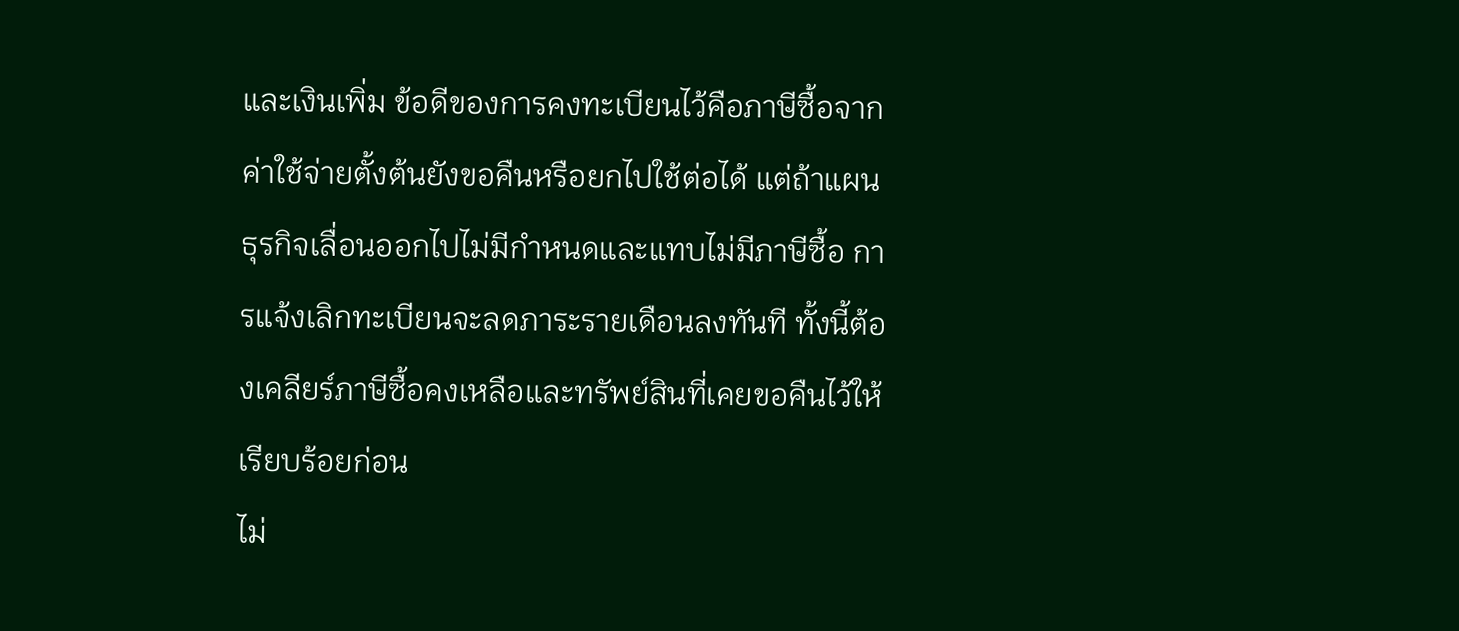และเงินเพิ่ม ข้อดีของการคงทะเบียนไว้คือภาษีซื้อจากค่าใช้จ่ายตั้งต้นยังขอคืนหรือยกไปใช้ต่อได้ แต่ถ้าแผนธุรกิจเลื่อนออกไปไม่มีกำหนดและแทบไม่มีภาษีซื้อ การแจ้งเลิกทะเบียนจะลดภาระรายเดือนลงทันที ทั้งนี้ต้องเคลียร์ภาษีซื้อคงเหลือและทรัพย์สินที่เคยขอคืนไว้ให้เรียบร้อยก่อน
ไม่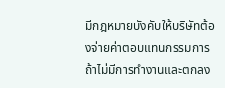มีกฎหมายบังคับให้บริษัทต้องจ่ายค่าตอบแทนกรรมการ ถ้าไม่มีการทำงานและตกลง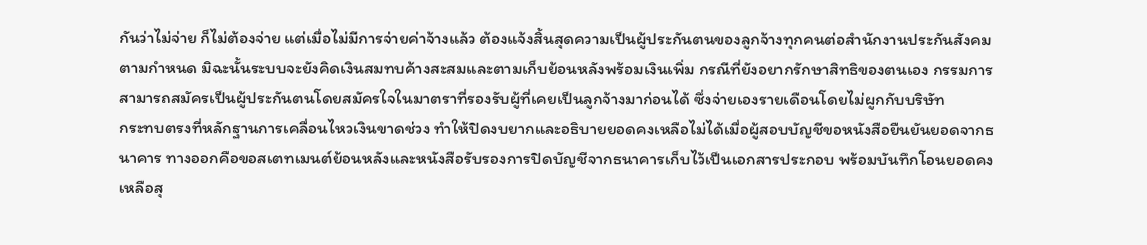กันว่าไม่จ่าย ก็ไม่ต้องจ่าย แต่เมื่อไม่มีการจ่ายค่าจ้างแล้ว ต้องแจ้งสิ้นสุดความเป็นผู้ประกันตนของลูกจ้างทุกคนต่อสำนักงานประกันสังคมตามกำหนด มิฉะนั้นระบบจะยังคิดเงินสมทบค้างสะสมและตามเก็บย้อนหลังพร้อมเงินเพิ่ม กรณีที่ยังอยากรักษาสิทธิของตนเอง กรรมการสามารถสมัครเป็นผู้ประกันตนโดยสมัครใจในมาตราที่รองรับผู้ที่เคยเป็นลูกจ้างมาก่อนได้ ซึ่งจ่ายเองรายเดือนโดยไม่ผูกกับบริษัท
กระทบตรงที่หลักฐานการเคลื่อนไหวเงินขาดช่วง ทำให้ปิดงบยากและอธิบายยอดคงเหลือไม่ได้เมื่อผู้สอบบัญชีขอหนังสือยืนยันยอดจากธนาคาร ทางออกคือขอสเตทเมนต์ย้อนหลังและหนังสือรับรองการปิดบัญชีจากธนาคารเก็บไว้เป็นเอกสารประกอบ พร้อมบันทึกโอนยอดคงเหลือสุ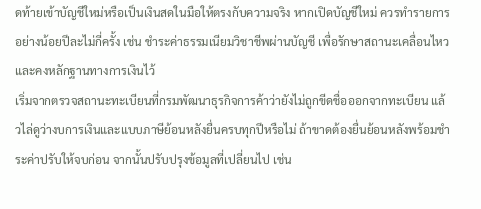ดท้ายเข้าบัญชีใหม่หรือเป็นเงินสดในมือให้ตรงกับความจริง หากเปิดบัญชีใหม่ ควรทำรายการอย่างน้อยปีละไม่กี่ครั้ง เช่น ชำระค่าธรรมเนียมวิชาชีพผ่านบัญชี เพื่อรักษาสถานะเคลื่อนไหวและคงหลักฐานทางการเงินไว้
เริ่มจากตรวจสถานะทะเบียนที่กรมพัฒนาธุรกิจการค้าว่ายังไม่ถูกขีดชื่อออกจากทะเบียน แล้วไล่ดูว่างบการเงินและแบบภาษีย้อนหลังยื่นครบทุกปีหรือไม่ ถ้าขาดต้องยื่นย้อนหลังพร้อมชำระค่าปรับให้จบก่อน จากนั้นปรับปรุงข้อมูลที่เปลี่ยนไป เช่น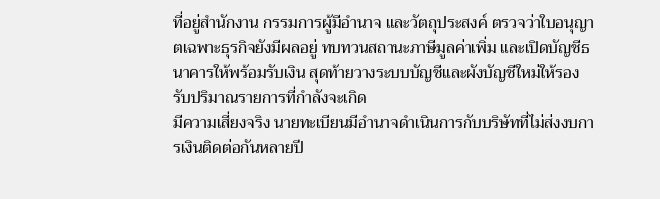ที่อยู่สำนักงาน กรรมการผู้มีอำนาจ และวัตถุประสงค์ ตรวจว่าใบอนุญาตเฉพาะธุรกิจยังมีผลอยู่ ทบทวนสถานะภาษีมูลค่าเพิ่ม และเปิดบัญชีธนาคารให้พร้อมรับเงิน สุดท้ายวางระบบบัญชีและผังบัญชีใหม่ให้รองรับปริมาณรายการที่กำลังจะเกิด
มีความเสี่ยงจริง นายทะเบียนมีอำนาจดำเนินการกับบริษัทที่ไม่ส่งงบการเงินติดต่อกันหลายปี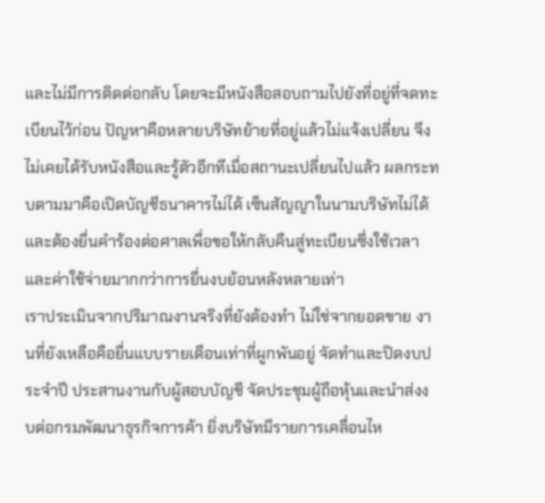และไม่มีการติดต่อกลับ โดยจะมีหนังสือสอบถามไปยังที่อยู่ที่จดทะเบียนไว้ก่อน ปัญหาคือหลายบริษัทย้ายที่อยู่แล้วไม่แจ้งเปลี่ยน จึงไม่เคยได้รับหนังสือและรู้ตัวอีกทีเมื่อสถานะเปลี่ยนไปแล้ว ผลกระทบตามมาคือเปิดบัญชีธนาคารไม่ได้ เซ็นสัญญาในนามบริษัทไม่ได้ และต้องยื่นคำร้องต่อศาลเพื่อขอให้กลับคืนสู่ทะเบียนซึ่งใช้เวลาและค่าใช้จ่ายมากกว่าการยื่นงบย้อนหลังหลายเท่า
เราประเมินจากปริมาณงานจริงที่ยังต้องทำ ไม่ใช่จากยอดขาย งานที่ยังเหลือคือยื่นแบบรายเดือนเท่าที่ผูกพันอยู่ จัดทำและปิดงบประจำปี ประสานงานกับผู้สอบบัญชี จัดประชุมผู้ถือหุ้นและนำส่งงบต่อกรมพัฒนาธุรกิจการค้า ยิ่งบริษัทมีรายการเคลื่อนไห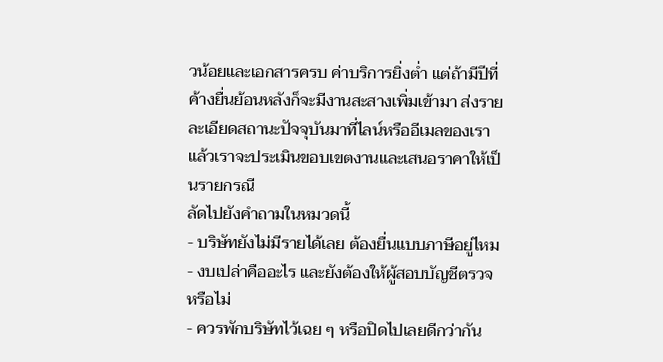วน้อยและเอกสารครบ ค่าบริการยิ่งต่ำ แต่ถ้ามีปีที่ค้างยื่นย้อนหลังก็จะมีงานสะสางเพิ่มเข้ามา ส่งรายละเอียดสถานะปัจจุบันมาที่ไลน์หรืออีเมลของเรา แล้วเราจะประเมินขอบเขตงานและเสนอราคาให้เป็นรายกรณี
ลัดไปยังคำถามในหมวดนี้
- บริษัทยังไม่มีรายได้เลย ต้องยื่นแบบภาษีอยู่ไหม
- งบเปล่าคืออะไร และยังต้องให้ผู้สอบบัญชีตรวจหรือไม่
- ควรพักบริษัทไว้เฉย ๆ หรือปิดไปเลยดีกว่ากัน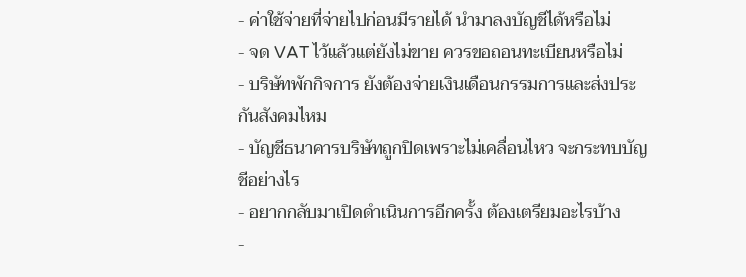- ค่าใช้จ่ายที่จ่ายไปก่อนมีรายได้ นำมาลงบัญชีได้หรือไม่
- จด VAT ไว้แล้วแต่ยังไม่ขาย ควรขอถอนทะเบียนหรือไม่
- บริษัทพักกิจการ ยังต้องจ่ายเงินเดือนกรรมการและส่งประกันสังคมไหม
- บัญชีธนาคารบริษัทถูกปิดเพราะไม่เคลื่อนไหว จะกระทบบัญชีอย่างไร
- อยากกลับมาเปิดดำเนินการอีกครั้ง ต้องเตรียมอะไรบ้าง
-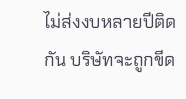ไม่ส่งงบหลายปีติดกัน บริษัทจะถูกขีด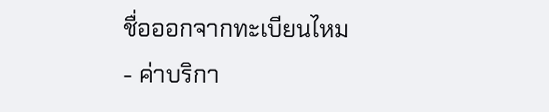ชื่อออกจากทะเบียนไหม
- ค่าบริกา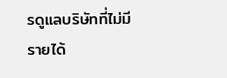รดูแลบริษัทที่ไม่มีรายได้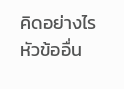คิดอย่างไร
หัวข้ออื่น